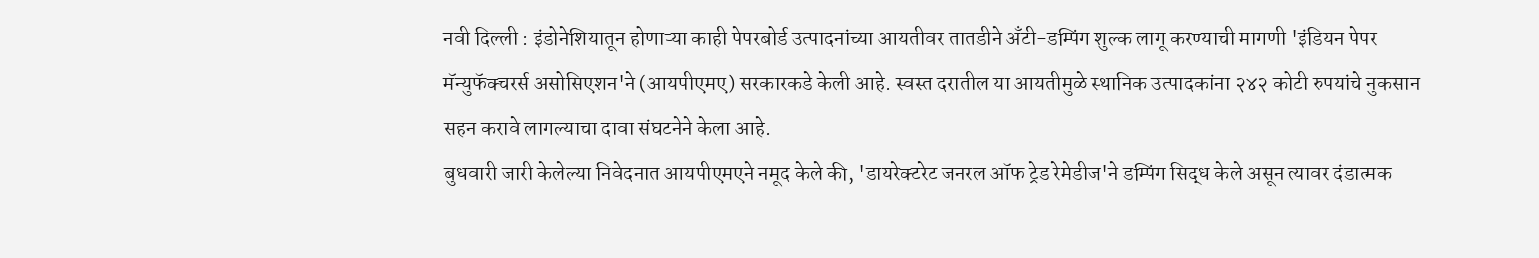नवी दिल्ली : इंडोनेशियातून होणाऱ्या काही पेपरबोर्ड उत्पादनांच्या आयतीवर तातडीने अँटी-डम्पिंग शुल्क लागू करण्याची मागणी 'इंडियन पेपर मॅन्युफॅक्चरर्स असोसिएशन'ने (आयपीएमए) सरकारकडे केली आहे. स्वस्त दरातील या आयतीमुळे स्थानिक उत्पादकांना २४२ कोटी रुपयांचे नुकसान सहन करावे लागल्याचा दावा संघटनेने केला आहे.
बुधवारी जारी केलेल्या निवेदनात आयपीएमएने नमूद केले की, 'डायरेक्टरेट जनरल ऑफ ट्रेड रेमेडीज'ने डम्पिंग सिद्ध केले असून त्यावर दंडात्मक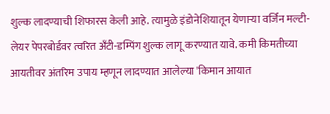शुल्क लादण्याची शिफारस केली आहे. त्यामुळे इंडोनेशियातून येणाऱ्या वर्जिन मल्टी-लेयर पेपरबोर्डवर त्वरित अँटी-डम्पिंग शुल्क लागू करण्यात यावे. कमी किमतीच्या आयतीवर अंतरिम उपाय म्हणून लादण्यात आलेल्या 'किमान आयात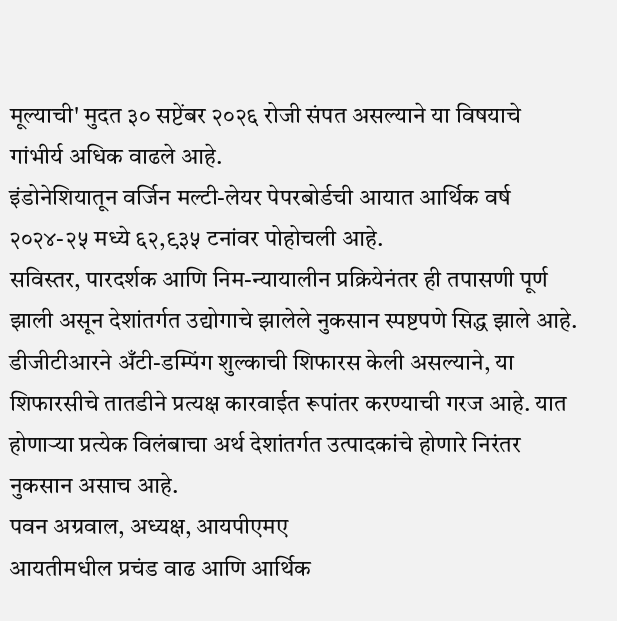मूल्याची' मुदत ३० सप्टेंबर २०२६ रोजी संपत असल्याने या विषयाचे गांभीर्य अधिक वाढले आहे.
इंडोनेशियातून वर्जिन मल्टी-लेयर पेपरबोर्डची आयात आर्थिक वर्ष २०२४-२५ मध्ये ६२,९३५ टनांवर पोहोचली आहे.
सविस्तर, पारदर्शक आणि निम-न्यायालीन प्रक्रियेनंतर ही तपासणी पूर्ण झाली असून देशांतर्गत उद्योगाचे झालेले नुकसान स्पष्टपणे सिद्ध झाले आहे. डीजीटीआरने अँटी-डम्पिंग शुल्काची शिफारस केली असल्याने, या शिफारसीचे तातडीने प्रत्यक्ष कारवाईत रूपांतर करण्याची गरज आहे. यात होणाऱ्या प्रत्येक विलंबाचा अर्थ देशांतर्गत उत्पादकांचे होणारे निरंतर नुकसान असाच आहे.
पवन अग्रवाल, अध्यक्ष, आयपीएमए
आयतीमधील प्रचंड वाढ आणि आर्थिक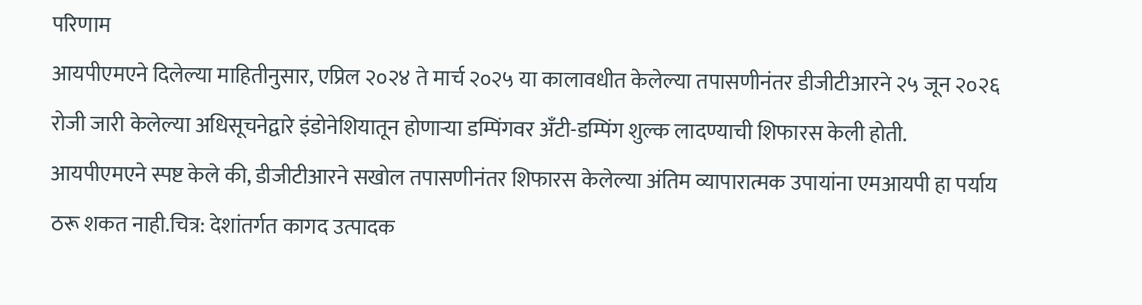परिणाम
आयपीएमएने दिलेल्या माहितीनुसार, एप्रिल २०२४ ते मार्च २०२५ या कालावधीत केलेल्या तपासणीनंतर डीजीटीआरने २५ जून २०२६ रोजी जारी केलेल्या अधिसूचनेद्वारे इंडोनेशियातून होणाऱ्या डम्पिंगवर अँटी-डम्पिंग शुल्क लादण्याची शिफारस केली होती. आयपीएमएने स्पष्ट केले की, डीजीटीआरने सखोल तपासणीनंतर शिफारस केलेल्या अंतिम व्यापारात्मक उपायांना एमआयपी हा पर्याय ठरू शकत नाही.चित्र: देशांतर्गत कागद उत्पादक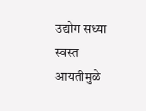उद्योग सध्या स्वस्त आयतीमुळे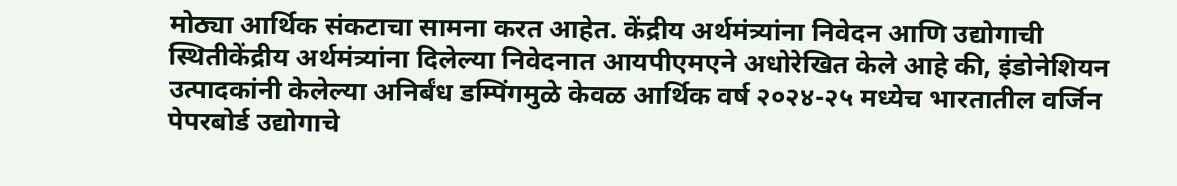मोठ्या आर्थिक संकटाचा सामना करत आहेत. केंद्रीय अर्थमंत्र्यांना निवेदन आणि उद्योगाची स्थितीकेंद्रीय अर्थमंत्र्यांना दिलेल्या निवेदनात आयपीएमएने अधोरेखित केले आहे की, इंडोनेशियन उत्पादकांनी केलेल्या अनिर्बंध डम्पिंगमुळे केवळ आर्थिक वर्ष २०२४-२५ मध्येच भारतातील वर्जिन पेपरबोर्ड उद्योगाचे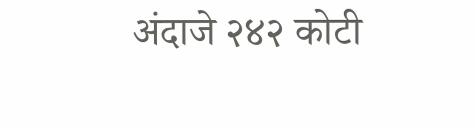अंदाजे २४२ कोटी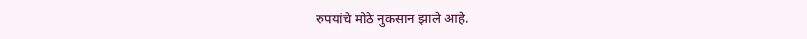रुपयांचे मोठे नुकसान झाले आहे.